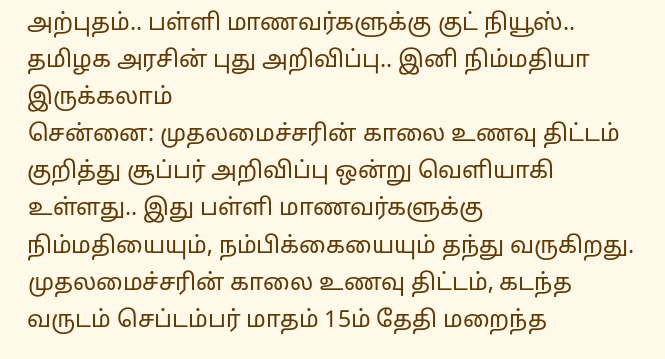அற்புதம்.. பள்ளி மாணவர்களுக்கு குட் நியூஸ்.. தமிழக அரசின் புது அறிவிப்பு.. இனி நிம்மதியா இருக்கலாம்
சென்னை: முதலமைச்சரின் காலை உணவு திட்டம் குறித்து சூப்பர் அறிவிப்பு ஒன்று வெளியாகி உள்ளது.. இது பள்ளி மாணவர்களுக்கு நிம்மதியையும், நம்பிக்கையையும் தந்து வருகிறது.
முதலமைச்சரின் காலை உணவு திட்டம், கடந்த வருடம் செப்டம்பர் மாதம் 15ம் தேதி மறைந்த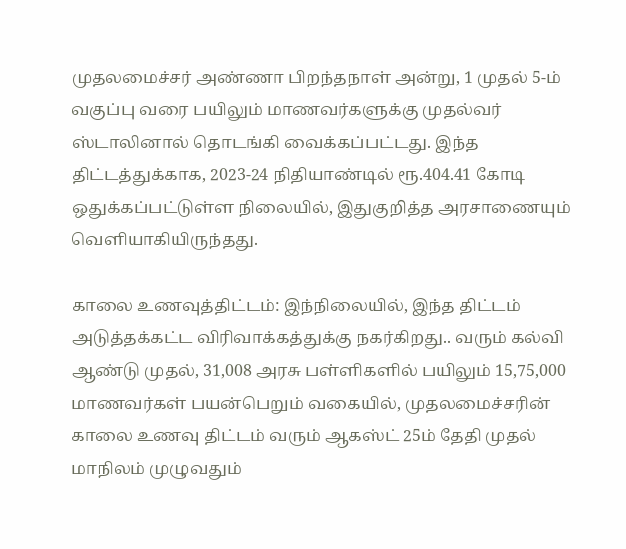முதலமைச்சர் அண்ணா பிறந்தநாள் அன்று, 1 முதல் 5-ம் வகுப்பு வரை பயிலும் மாணவர்களுக்கு முதல்வர் ஸ்டாலினால் தொடங்கி வைக்கப்பட்டது. இந்த திட்டத்துக்காக, 2023-24 நிதியாண்டில் ரூ.404.41 கோடி ஒதுக்கப்பட்டுள்ள நிலையில், இதுகுறித்த அரசாணையும் வெளியாகியிருந்தது.

காலை உணவுத்திட்டம்: இந்நிலையில், இந்த திட்டம் அடுத்தக்கட்ட விரிவாக்கத்துக்கு நகர்கிறது.. வரும் கல்வி ஆண்டு முதல், 31,008 அரசு பள்ளிகளில் பயிலும் 15,75,000 மாணவர்கள் பயன்பெறும் வகையில், முதலமைச்சரின் காலை உணவு திட்டம் வரும் ஆகஸ்ட் 25ம் தேதி முதல் மாநிலம் முழுவதும்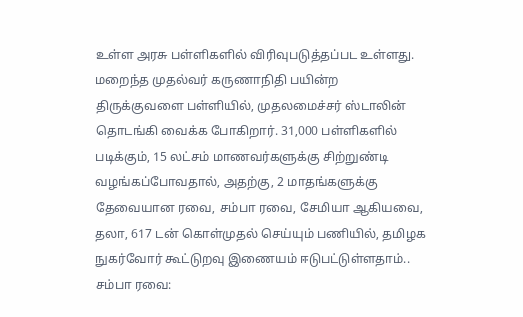உள்ள அரசு பள்ளிகளில் விரிவுபடுத்தப்பட உள்ளது.
மறைந்த முதல்வர் கருணாநிதி பயின்ற திருக்குவளை பள்ளியில், முதலமைச்சர் ஸ்டாலின் தொடங்கி வைக்க போகிறார். 31,000 பள்ளிகளில் படிக்கும், 15 லட்சம் மாணவர்களுக்கு சிற்றுண்டி வழங்கப்போவதால், அதற்கு, 2 மாதங்களுக்கு தேவையான ரவை, சம்பா ரவை, சேமியா ஆகியவை, தலா, 617 டன் கொள்முதல் செய்யும் பணியில், தமிழக நுகர்வோர் கூட்டுறவு இணையம் ஈடுபட்டுள்ளதாம்..
சம்பா ரவை: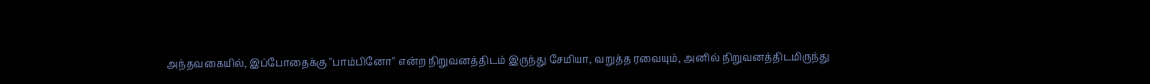அந்தவகையில், இப்போதைக்கு "பாம்பினோ" என்ற நிறுவனத்திடம் இருந்து சேமியா, வறுத்த ரவையும், அனில் நிறுவனத்திடமிருந்து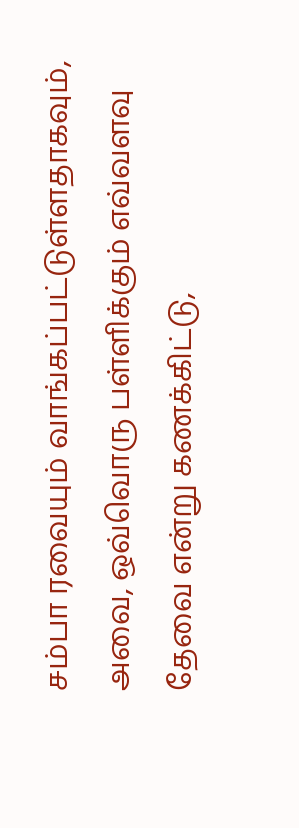சம்பா ரவையும் வாங்கப்பட்டுள்ளதாகவும், அவை, ஒவ்வொரு பள்ளிக்கும் எவ்வளவு தேவை என்று கணக்கிட்டு,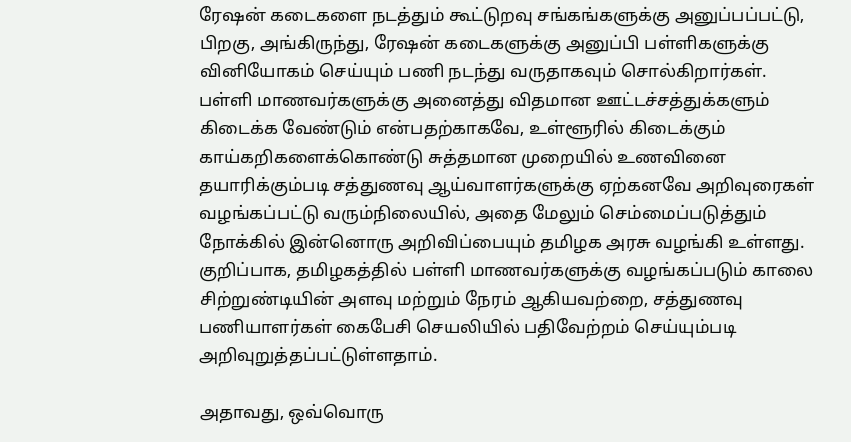ரேஷன் கடைகளை நடத்தும் கூட்டுறவு சங்கங்களுக்கு அனுப்பப்பட்டு, பிறகு, அங்கிருந்து, ரேஷன் கடைகளுக்கு அனுப்பி பள்ளிகளுக்கு வினியோகம் செய்யும் பணி நடந்து வருதாகவும் சொல்கிறார்கள்.
பள்ளி மாணவர்களுக்கு அனைத்து விதமான ஊட்டச்சத்துக்களும் கிடைக்க வேண்டும் என்பதற்காகவே, உள்ளூரில் கிடைக்கும் காய்கறிகளைக்கொண்டு சுத்தமான முறையில் உணவினை தயாரிக்கும்படி சத்துணவு ஆய்வாளர்களுக்கு ஏற்கனவே அறிவுரைகள் வழங்கப்பட்டு வரும்நிலையில், அதை மேலும் செம்மைப்படுத்தும் நோக்கில் இன்னொரு அறிவிப்பையும் தமிழக அரசு வழங்கி உள்ளது.
குறிப்பாக, தமிழகத்தில் பள்ளி மாணவர்களுக்கு வழங்கப்படும் காலை சிற்றுண்டியின் அளவு மற்றும் நேரம் ஆகியவற்றை, சத்துணவு பணியாளர்கள் கைபேசி செயலியில் பதிவேற்றம் செய்யும்படி அறிவுறுத்தப்பட்டுள்ளதாம்.

அதாவது, ஒவ்வொரு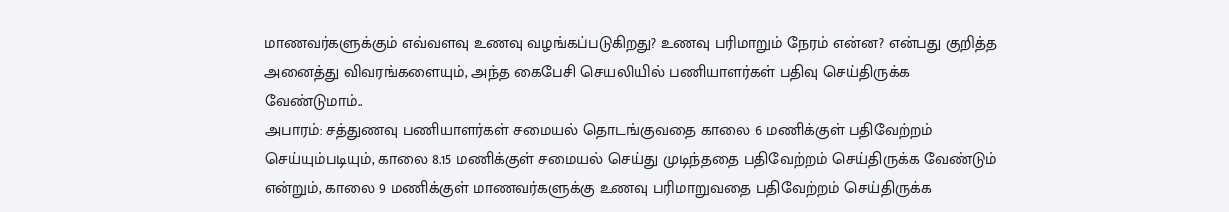மாணவர்களுக்கும் எவ்வளவு உணவு வழங்கப்படுகிறது? உணவு பரிமாறும் நேரம் என்ன? என்பது குறித்த அனைத்து விவரங்களையும், அந்த கைபேசி செயலியில் பணியாளர்கள் பதிவு செய்திருக்க வேண்டுமாம்..
அபாரம்: சத்துணவு பணியாளர்கள் சமையல் தொடங்குவதை காலை 6 மணிக்குள் பதிவேற்றம் செய்யும்படியும், காலை 8.15 மணிக்குள் சமையல் செய்து முடிந்ததை பதிவேற்றம் செய்திருக்க வேண்டும் என்றும், காலை 9 மணிக்குள் மாணவர்களுக்கு உணவு பரிமாறுவதை பதிவேற்றம் செய்திருக்க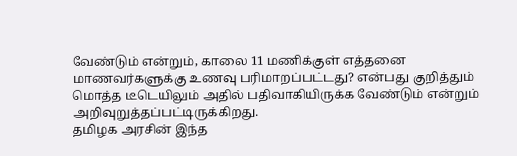வேண்டும் என்றும், காலை 11 மணிக்குள் எத்தனை மாணவர்களுக்கு உணவு பரிமாறப்பட்டது? என்பது குறித்தும் மொத்த டீடெயிலும் அதில் பதிவாகியிருக்க வேண்டும் என்றும் அறிவுறுத்தப்பட்டிருக்கிறது.
தமிழக அரசின் இந்த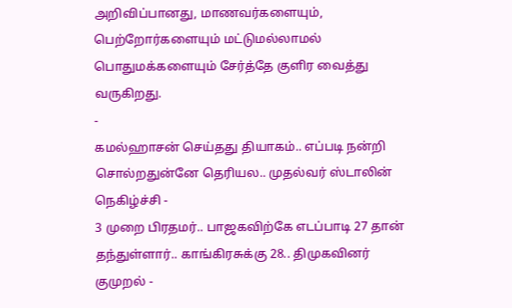அறிவிப்பானது, மாணவர்களையும், பெற்றோர்களையும் மட்டுமல்லாமல் பொதுமக்களையும் சேர்த்தே குளிர வைத்து வருகிறது.
-
கமல்ஹாசன் செய்தது தியாகம்.. எப்படி நன்றி சொல்றதுன்னே தெரியல.. முதல்வர் ஸ்டாலின் நெகிழ்ச்சி -
3 முறை பிரதமர்.. பாஜகவிற்கே எடப்பாடி 27 தான் தந்துள்ளார்.. காங்கிரசுக்கு 28.. திமுகவினர் குமுறல் -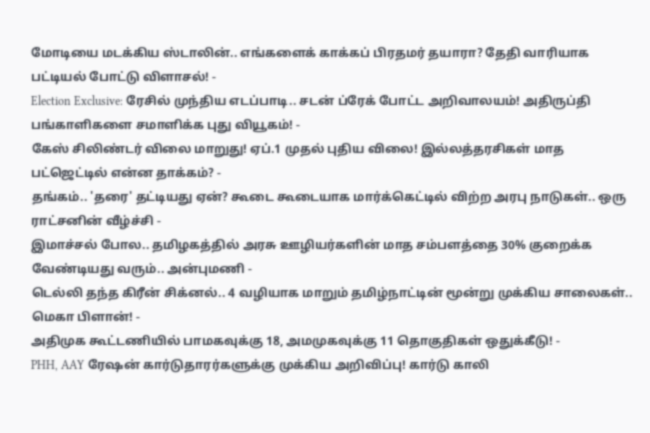மோடியை மடக்கிய ஸ்டாலின்.. எங்களைக் காக்கப் பிரதமர் தயாரா? தேதி வாரியாக பட்டியல் போட்டு விளாசல்! -
Election Exclusive: ரேசில் முந்திய எடப்பாடி.. சடன் ப்ரேக் போட்ட அறிவாலயம்! அதிருப்தி பங்காளிகளை சமாளிக்க புது வியூகம்! -
கேஸ் சிலிண்டர் விலை மாறுது! ஏப்.1 முதல் புதிய விலை! இல்லத்தரசிகள் மாத பட்ஜெட்டில் என்ன தாக்கம்? -
தங்கம்.. 'தரை' தட்டியது ஏன்? கூடை கூடையாக மார்க்கெட்டில் விற்ற அரபு நாடுகள்.. ஒரு ராட்சனின் வீழ்ச்சி -
இமாச்சல் போல.. தமிழகத்தில் அரசு ஊழியர்களின் மாத சம்பளத்தை 30% குறைக்க வேண்டியது வரும்.. அன்புமணி -
டெல்லி தந்த கிரீன் சிக்னல்.. 4 வழியாக மாறும் தமிழ்நாட்டின் மூன்று முக்கிய சாலைகள்.. மெகா பிளான்! -
அதிமுக கூட்டணியில் பாமகவுக்கு 18, அமமுகவுக்கு 11 தொகுதிகள் ஒதுக்கீடு! -
PHH, AAY ரேஷன் கார்டுதாரர்களுக்கு முக்கிய அறிவிப்பு! கார்டு காலி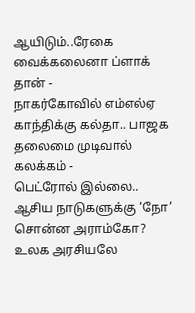ஆயிடும்..ரேகை வைக்கலைனா ப்ளாக் தான் -
நாகர்கோவில் எம்எல்ஏ காந்திக்கு கல்தா.. பாஜக தலைமை முடிவால் கலக்கம் -
பெட்ரோல் இல்லை.. ஆசிய நாடுகளுக்கு ‘நோ’ சொன்ன அராம்கோ? உலக அரசியலே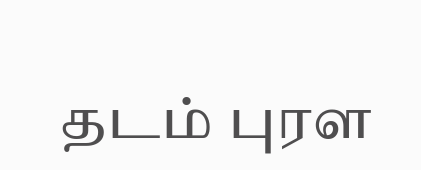தடம் புரள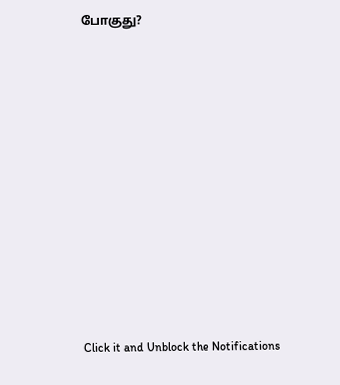போகுது?












Click it and Unblock the Notifications